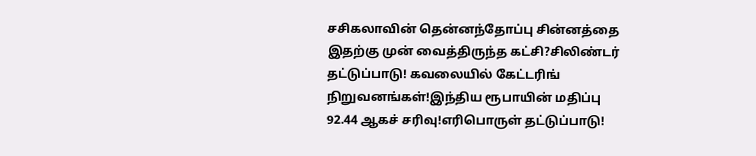சசிகலாவின் தென்னந்தோப்பு சின்னத்தை இதற்கு முன் வைத்திருந்த கட்சி?சிலிண்டர் தட்டுப்பாடு! கவலையில் கேட்டரிங் நிறுவனங்கள்!இந்திய ரூபாயின் மதிப்பு 92.44 ஆகச் சரிவு!எரிபொருள் தட்டுப்பாடு!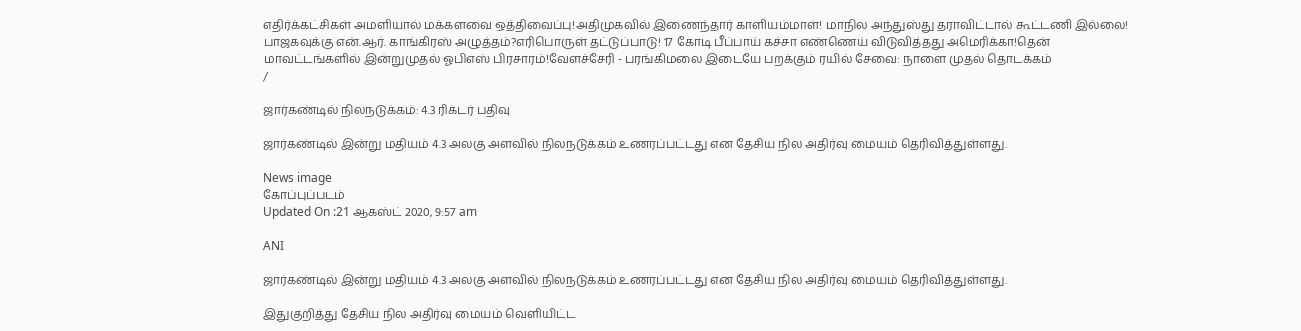எதிர்க்கட்சிகள் அமளியால் மக்களவை ஒத்திவைப்பு!அதிமுகவில் இணைந்தார் காளியம்மாள்! மாநில அந்துஸ்து தராவிட்டால் கூட்டணி இல்லை! பாஜகவுக்கு என்.ஆர். காங்கிரஸ் அழுத்தம்?எரிபொருள் தட்டுப்பாடு! 17 கோடி பீப்பாய் கச்சா எண்ணெய் விடுவித்தது அமெரிக்கா!தென் மாவட்டங்களில் இன்றுமுதல் ஓபிஎஸ் பிரசாரம்!வேளச்சேரி - பரங்கிமலை இடையே பறக்கும் ரயில் சேவை: நாளை முதல் தொடக்கம்
/

ஜார்கண்டில் நிலநடுக்கம்: 4.3 ரிக்டர் பதிவு

ஜார்கண்டில் இன்று மதியம் 4.3 அலகு அளவில் நிலநடுக்கம் உணரப்பட்டது என தேசிய நில அதிர்வு மையம் தெரிவித்துள்ளது.

News image
கோப்புப்படம்
Updated On :21 ஆகஸ்ட் 2020, 9:57 am

ANI

ஜார்கண்டில் இன்று மதியம் 4.3 அலகு அளவில் நிலநடுக்கம் உணரப்பட்டது என தேசிய நில அதிர்வு மையம் தெரிவித்துள்ளது.

இதுகுறித்து தேசிய நில அதிர்வு மையம் வெளியிட்ட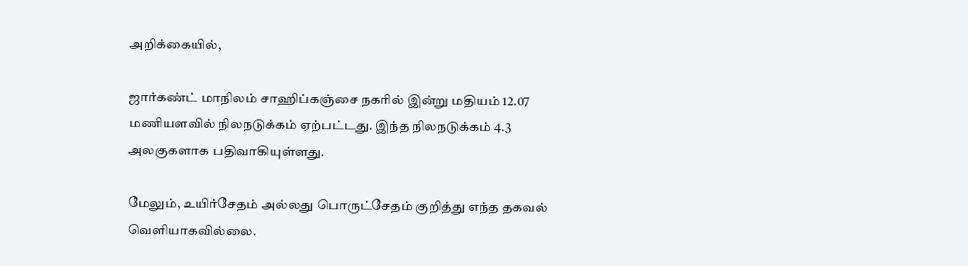அறிக்கையில்,

ஜார்கண்ட் மாநிலம் சாஹிப்கஞ்சை நகரில் இன்று மதியம் 12.07 மணியளவில் நிலநடுக்கம் ஏற்பட்டது. இந்த நிலநடுக்கம் 4.3 அலகுகளாக பதிவாகியுள்ளது.

மேலும், உயிர்சேதம் அல்லது பொருட்சேதம் குறித்து எந்த தகவல் வெளியாகவில்லை.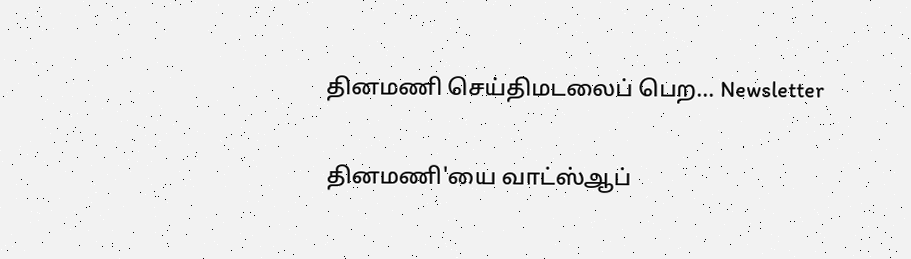தினமணி செய்திமடலைப் பெற... Newsletter

தினமணி'யை வாட்ஸ்ஆப்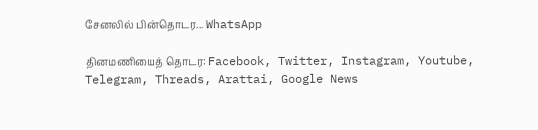சேனலில் பின்தொடர... WhatsApp

தினமணியைத் தொடர: Facebook, Twitter, Instagram, Youtube, Telegram, Threads, Arattai, Google News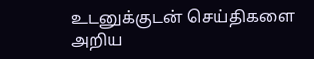உடனுக்குடன் செய்திகளை அறிய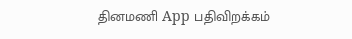தினமணி App பதிவிறக்கம்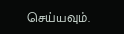செய்யவும்.